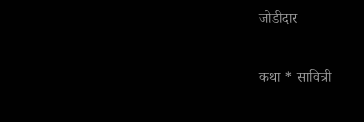जोडीदार

कथा * सावित्री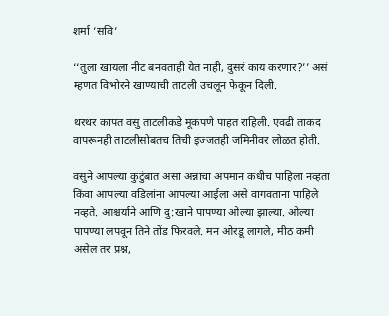शर्मा ’सवि’

‘‘तुला खायला नीट बनवताही येत नाही, दुसरं काय करणार?’’ असं म्हणत विभोरने खाण्याची ताटली उचलून फेकून दिली.

थरथर कापत वसु ताटलीकडे मूकपणे पाहत राहिली. एवढी ताकद वापरूनही ताटलीसोबतच तिची इज्जतही जमिनीवर लोळत होती.

वसुने आपल्या कुटुंबात असा अन्नाचा अपमान कधीच पाहिला नव्हता किंवा आपल्या वडिलांना आपल्या आईला असे वागवताना पाहिले नव्हते. आश्चर्याने आणि दु:खाने पापण्या ओल्या झाल्या. ओल्या पापण्या लपवून तिने तोंड फिरवले. मन ओरडू लागले, मीठ कमी असेल तर प्रश्न,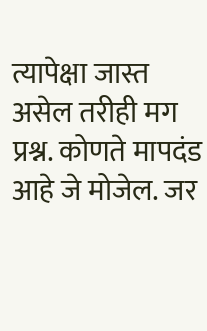त्यापेक्षा जास्त असेल तरीही मग प्रश्न. कोणते मापदंड आहे जे मोजेल. जर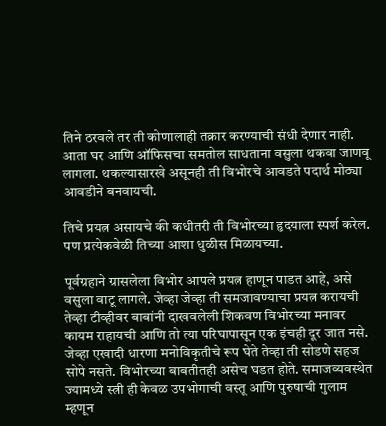तिने ठरवले तर ती कोणालाही तक्रार करण्याची संधी देणार नाही. आता घर आणि ऑफिसचा समतोल साधताना वसुला थकवा जाणवू लागला. थकल्यासारखे असूनही ती विभोरचे आवडते पदार्थ मोठ्या आवडीने बनवायची.

तिचे प्रयत्न असायचे की कधीतरी ती विभोरच्या हृदयाला स्पर्श करेल. पण प्रत्येकवेळी तिच्या आशा धुळीस मिळायच्या.

पूर्वग्रहाने ग्रासलेला विभोर आपले प्रयत्न हाणून पाडत आहे, असे वसुला वाटू लागले. जेव्हा जेव्हा ती समजावण्याचा प्रयत्न करायची तेव्हा टीव्हीवर बाबांनी दाखवलेली शिकवण विभोरच्या मनावर कायम राहायची आणि तो त्या परिघापासून एक इंचही दूर जात नसे. जेव्हा एखादी धारणा मनोविकृतीचे रूप घेते तेव्हा ती सोडणे सहज सोपे नसते. विभोरच्या बाबतीतही असेच घडत होते. समाजव्यवस्थेत ज्यामध्ये स्त्री ही केवळ उपभोगाची वस्तू आणि पुरुषाची गुलाम म्हणून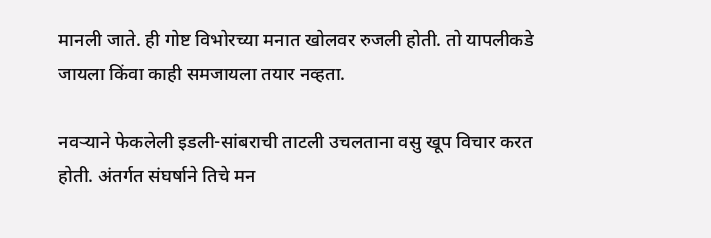मानली जाते. ही गोष्ट विभोरच्या मनात खोलवर रुजली होती. तो यापलीकडे जायला किंवा काही समजायला तयार नव्हता.

नवऱ्याने फेकलेली इडली-सांबराची ताटली उचलताना वसु खूप विचार करत होती. अंतर्गत संघर्षाने तिचे मन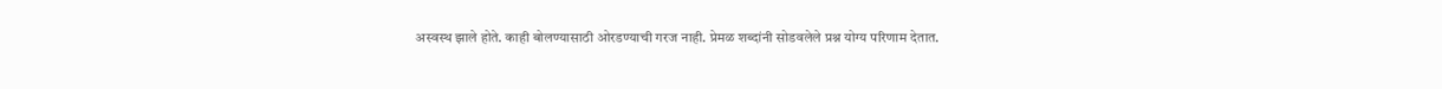अस्वस्थ झाले होते. काही बोलण्यासाठी ओरडण्याची गरज नाही. प्रेमळ शब्दांनी सोडवलेले प्रश्न योग्य परिणाम देतात.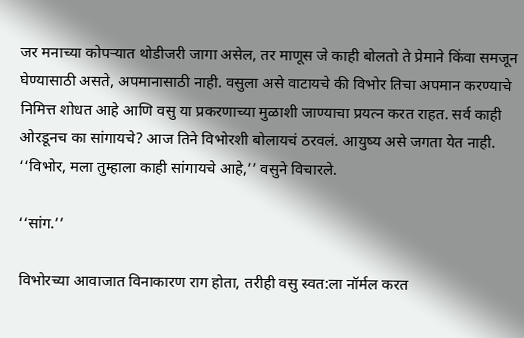जर मनाच्या कोपऱ्यात थोडीजरी जागा असेल, तर माणूस जे काही बोलतो ते प्रेमाने किंवा समजून घेण्यासाठी असते, अपमानासाठी नाही. वसुला असे वाटायचे की विभोर तिचा अपमान करण्याचे निमित्त शोधत आहे आणि वसु या प्रकरणाच्या मुळाशी जाण्याचा प्रयत्न करत राहत. सर्व काही ओरडूनच का सांगायचे? आज तिने विभोरशी बोलायचं ठरवलं. आयुष्य असे जगता येत नाही. ‘‘विभोर, मला तुम्हाला काही सांगायचे आहे,’’ वसुने विचारले.

‘‘सांग.’’

विभोरच्या आवाजात विनाकारण राग होता, तरीही वसु स्वत:ला नॉर्मल करत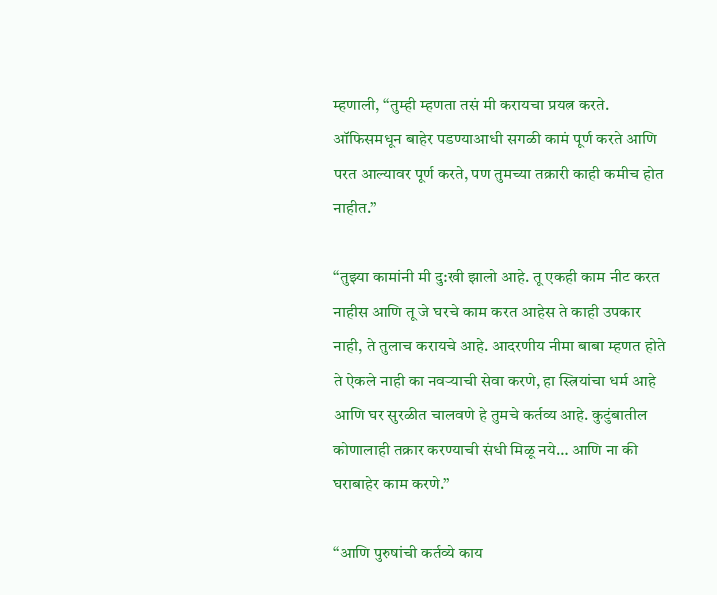म्हणाली, ‘‘तुम्ही म्हणता तसं मी करायचा प्रयत्न करते. ऑफिसमधून बाहेर पडण्याआधी सगळी कामं पूर्ण करते आणि परत आल्यावर पूर्ण करते, पण तुमच्या तक्रारी काही कमीच होत नाहीत.’’

‘‘तुझ्या कामांनी मी दु:खी झालो आहे. तू एकही काम नीट करत नाहीस आणि तू जे घरचे काम करत आहेस ते काही उपकार नाही, ते तुलाच करायचे आहे. आदरणीय नीमा बाबा म्हणत होते ते ऐकले नाही का नवऱ्याची सेवा करणे, हा स्त्रियांचा धर्म आहे आणि घर सुरळीत चालवणे हे तुमचे कर्तव्य आहे. कुटुंबातील कोणालाही तक्रार करण्याची संधी मिळू नये… आणि ना की घराबाहेर काम करणे.’’

‘‘आणि पुरुषांची कर्तव्ये काय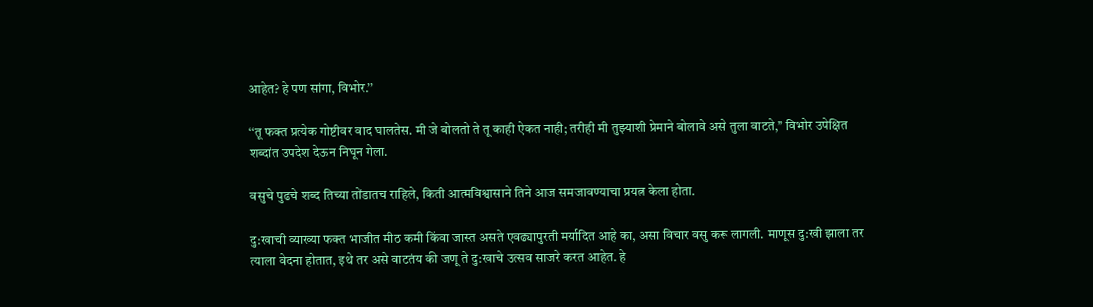आहेत? हे पण सांगा, विभोर.’’

‘‘तू फक्त प्रत्येक गोष्टीवर वाद घालतेस. मी जे बोलतो ते तू काही ऐकत नाही; तरीही मी तुझ्याशी प्रेमाने बोलावे असे तुला वाटते,’’ विभोर उपेक्षित शब्दांत उपदेश देऊन निघून गेला.

वसुचे पुढचे शब्द तिच्या तोंडातच राहिले, किती आत्मविश्वासाने तिने आज समजावण्याचा प्रयत्न केला होता.

दु:खाची व्याख्या फक्त भाजीत मीठ कमी किंवा जास्त असते एवढ्यापुरती मर्यादित आहे का, असा विचार वसु करू लागली. माणूस दु:खी झाला तर त्याला वेदना होतात, इथे तर असे वाटतंय की जणू ते दु:खाचे उत्सव साजरे करत आहेत. हे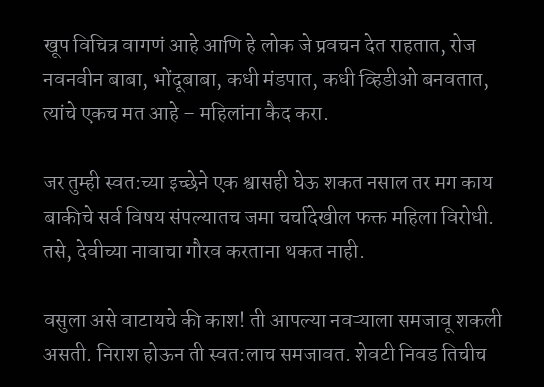खूप विचित्र वागणं आहे आणि हे लोक जे प्रवचन देत राहतात, रोज नवनवीन बाबा, भोंदूबाबा, कधी मंडपात, कधी व्हिडीओ बनवतात, त्यांचे एकच मत आहे – महिलांना कैद करा.

जर तुम्ही स्वत:च्या इच्छेने एक श्वासही घेऊ शकत नसाल तर मग काय बाकीचे सर्व विषय संपल्यातच जमा चर्चादेखील फक्त महिला विरोधी. तसे, देवीच्या नावाचा गौरव करताना थकत नाही.

वसुला असे वाटायचे की काश! ती आपल्या नवऱ्याला समजावू शकली असती. निराश होऊन ती स्वत:लाच समजावत. शेवटी निवड तिचीच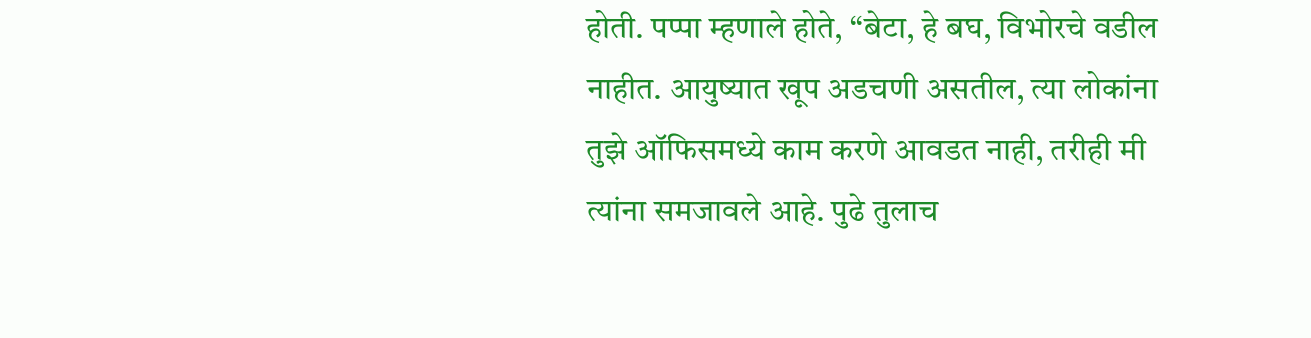होती. पप्पा म्हणाले होते, ‘‘बेटा, हे बघ, विभोरचे वडील नाहीत. आयुष्यात खूप अडचणी असतील, त्या लोकांना तुझे ऑफिसमध्ये काम करणे आवडत नाही, तरीही मी त्यांना समजावले आहे. पुढे तुलाच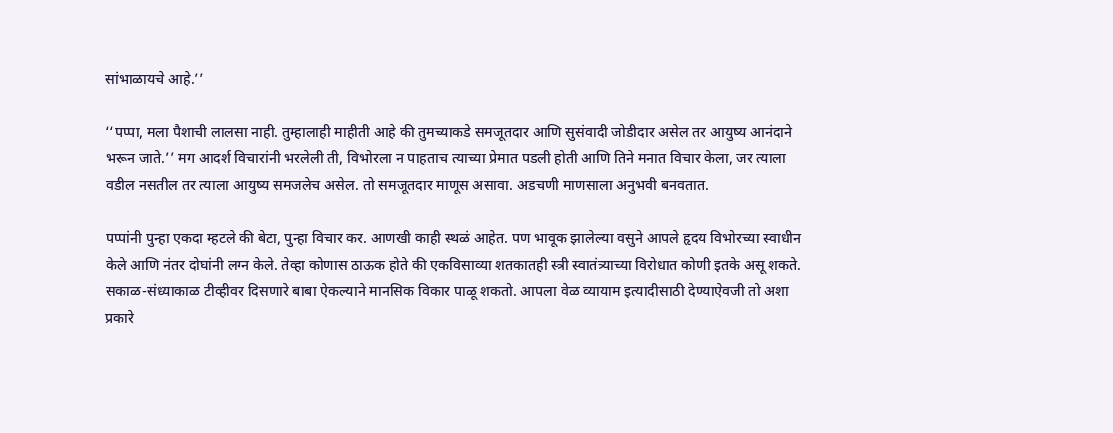सांभाळायचे आहे.’’

‘‘पप्पा, मला पैशाची लालसा नाही. तुम्हालाही माहीती आहे की तुमच्याकडे समजूतदार आणि सुसंवादी जोडीदार असेल तर आयुष्य आनंदाने भरून जाते.’’ मग आदर्श विचारांनी भरलेली ती, विभोरला न पाहताच त्याच्या प्रेमात पडली होती आणि तिने मनात विचार केला, जर त्याला वडील नसतील तर त्याला आयुष्य समजलेच असेल. तो समजूतदार माणूस असावा. अडचणी माणसाला अनुभवी बनवतात.

पप्पांनी पुन्हा एकदा म्हटले की बेटा, पुन्हा विचार कर. आणखी काही स्थळं आहेत. पण भावूक झालेल्या वसुने आपले हृदय विभोरच्या स्वाधीन केले आणि नंतर दोघांनी लग्न केले. तेव्हा कोणास ठाऊक होते की एकविसाव्या शतकातही स्त्री स्वातंत्र्याच्या विरोधात कोणी इतके असू शकते. सकाळ-संध्याकाळ टीव्हीवर दिसणारे बाबा ऐकल्याने मानसिक विकार पाळू शकतो. आपला वेळ व्यायाम इत्यादीसाठी देण्याऐवजी तो अशा प्रकारे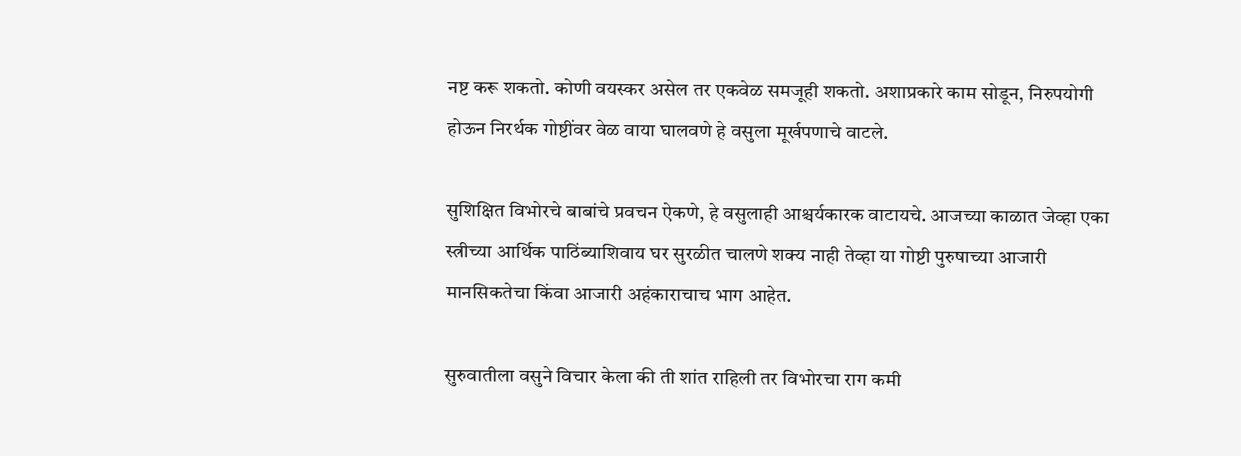नष्ट करू शकतो. कोणी वयस्कर असेल तर एकवेळ समजूही शकतो. अशाप्रकारे काम सोडून, निरुपयोगी होऊन निरर्थक गोष्टींवर वेळ वाया घालवणे हे वसुला मूर्खपणाचे वाटले.

सुशिक्षित विभोरचे बाबांचे प्रवचन ऐकणे, हे वसुलाही आश्चर्यकारक वाटायचे. आजच्या काळात जेव्हा एका स्त्रीच्या आर्थिक पाठिंब्याशिवाय घर सुरळीत चालणे शक्य नाही तेव्हा या गोष्टी पुरुषाच्या आजारी मानसिकतेचा किंवा आजारी अहंकाराचाच भाग आहेत.

सुरुवातीला वसुने विचार केला की ती शांत राहिली तर विभोरचा राग कमी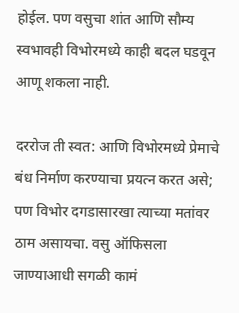होईल. पण वसुचा शांत आणि सौम्य स्वभावही विभोरमध्ये काही बदल घडवून आणू शकला नाही.

दररोज ती स्वत: आणि विभोरमध्ये प्रेमाचे बंध निर्माण करण्याचा प्रयत्न करत असे; पण विभोर दगडासारखा त्याच्या मतांवर ठाम असायचा. वसु ऑफिसला जाण्याआधी सगळी कामं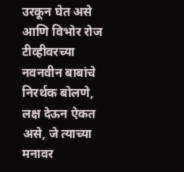उरकून घेत असे आणि विभोर रोज टीव्हीवरच्या नवनवीन बाबांचे निरर्थक बोलणे, लक्ष देऊन ऐकत असे, जे त्याच्या मनावर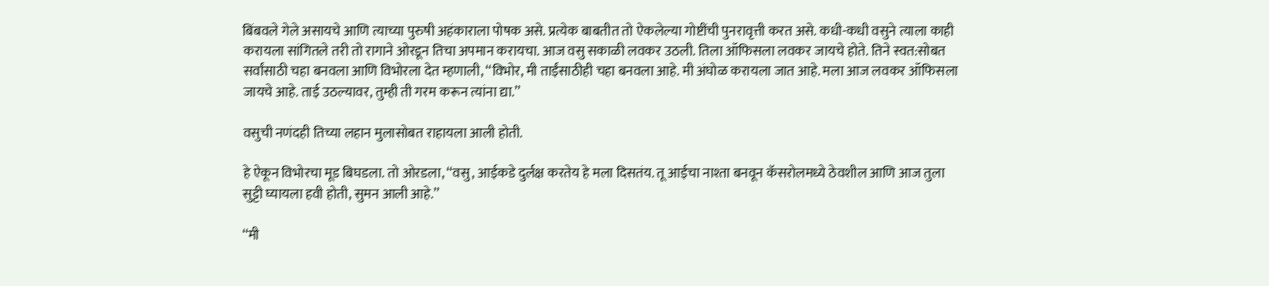बिंबवले गेले असायचे आणि त्याच्या पुरुषी अहंकाराला पोषक असे. प्रत्येक बाबतीत तो ऐकलेल्या गोष्टींची पुनरावृत्ती करत असे. कधी-कधी वसुने त्याला काही करायला सांगितले तरी तो रागाने ओरडून तिचा अपमान करायचा. आज वसु सकाळी लवकर उठली. तिला ऑफिसला लवकर जायचे होते. तिने स्वत:सोबत सर्वांसाठी चहा बनवला आणि विभोरला देत म्हणाली, ‘‘विभोर, मी ताईंसाठीही चहा बनवला आहे. मी अंघोळ करायला जात आहे. मला आज लवकर ऑफिसला जायचे आहे. ताई उठल्यावर, तुम्ही ती गरम करून त्यांना द्या.’’

वसुची नणंदही तिच्या लहान मुलासोबत राहायला आली होती.

हे ऐकून विभोरचा मूड बिघडला. तो ओरडला, ‘‘वसु, आईकडे दुर्लक्ष करतेय हे मला दिसतंय. तू आईचा नाश्ता बनवून कॅसरोलमध्ये ठेवशील आणि आज तुला सुट्टी घ्यायला हवी होती, सुमन आली आहे.’’

‘‘मी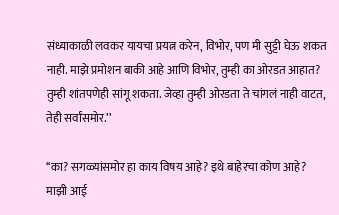संध्याकाळी लवकर यायचा प्रयत्न करेन, विभोर, पण मी सुट्टी घेऊ शकत नाही. माझे प्रमोशन बाकी आहे आणि विभोर, तुम्ही का ओरडत आहात? तुम्ही शांतपणेही सांगू शकता. जेव्हा तुम्ही ओरडता ते चांगलं नाही वाटत, तेही सर्वांसमोर.’’

‘‘का? सगळ्यांसमोर हा काय विषय आहे? इथे बाहेरचा कोण आहे? माझी आई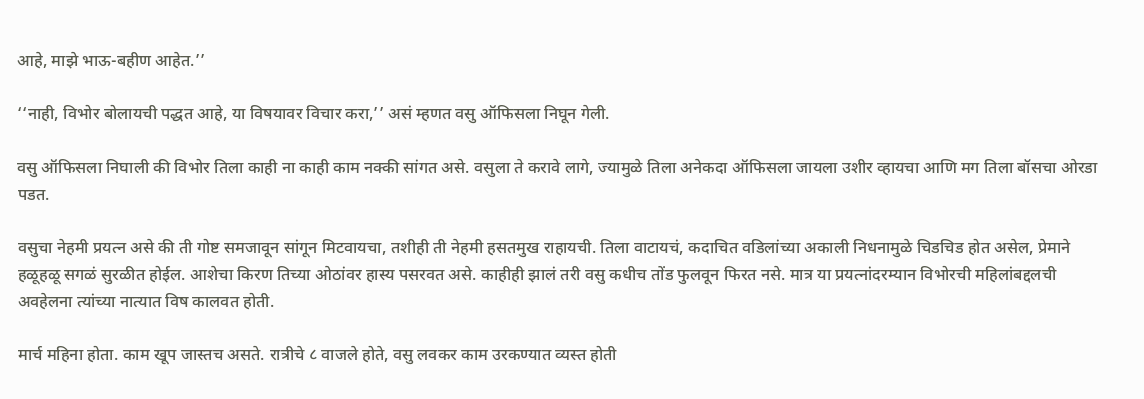आहे, माझे भाऊ-बहीण आहेत.’’

‘‘नाही, विभोर बोलायची पद्धत आहे, या विषयावर विचार करा,’’ असं म्हणत वसु ऑफिसला निघून गेली.

वसु ऑफिसला निघाली की विभोर तिला काही ना काही काम नक्की सांगत असे. वसुला ते करावे लागे, ज्यामुळे तिला अनेकदा ऑफिसला जायला उशीर व्हायचा आणि मग तिला बॉसचा ओरडा पडत.

वसुचा नेहमी प्रयत्न असे की ती गोष्ट समजावून सांगून मिटवायचा, तशीही ती नेहमी हसतमुख राहायची. तिला वाटायचं, कदाचित वडिलांच्या अकाली निधनामुळे चिडचिड होत असेल, प्रेमाने हळूहळू सगळं सुरळीत होईल. आशेचा किरण तिच्या ओठांवर हास्य पसरवत असे. काहीही झालं तरी वसु कधीच तोंड फुलवून फिरत नसे. मात्र या प्रयत्नांदरम्यान विभोरची महिलांबद्दलची अवहेलना त्यांच्या नात्यात विष कालवत होती.

मार्च महिना होता. काम खूप जास्तच असते. रात्रीचे ८ वाजले होते, वसु लवकर काम उरकण्यात व्यस्त होती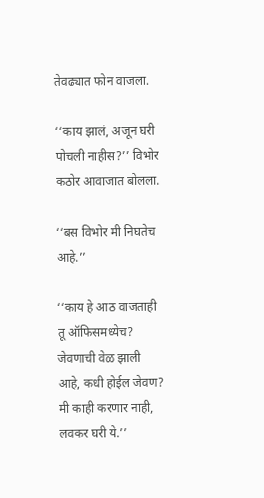तेवढ्यात फोन वाजला.

‘‘काय झालं, अजून घरी पोचली नाहीस?’’ विभोर कठोर आवाजात बोलला.

‘‘बस विभोर मी निघतेच आहे.’’

‘‘काय हे आठ वाजताही तू ऑफिसमध्येच? जेवणाची वेळ झाली आहे, कधी होईल जेवण? मी काही करणार नाही, लवकर घरी ये.’’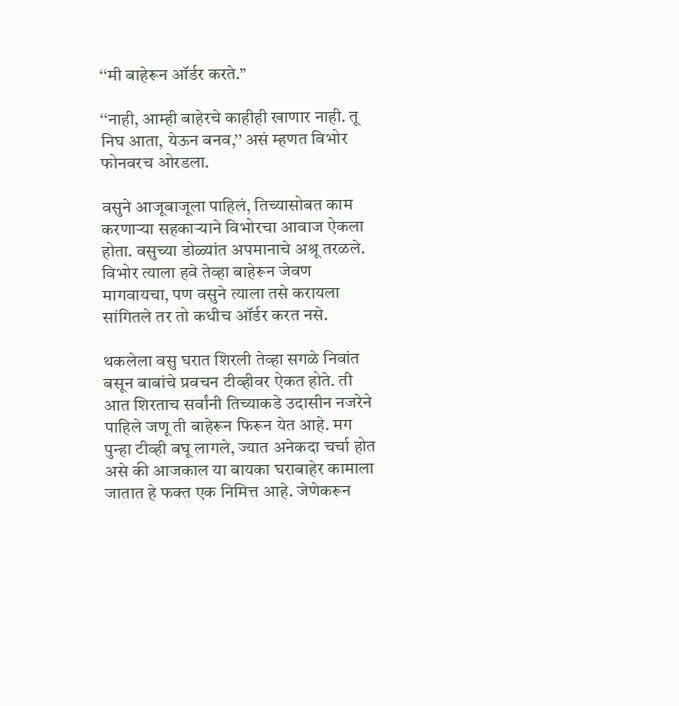‘‘मी बाहेरून ऑर्डर करते.’’

‘‘नाही, आम्ही बाहेरचे काहीही खाणार नाही. तू निघ आता, येऊन बनव,’’ असं म्हणत विभोर फोनवरच ओरडला.

वसुने आजूबाजूला पाहिलं, तिच्यासोबत काम करणाऱ्या सहकाऱ्याने विभोरचा आवाज ऐकला होता. वसुच्या डोळ्यांत अपमानाचे अश्रू तरळले. विभोर त्याला हवे तेव्हा बाहेरून जेवण मागवायचा, पण वसुने त्याला तसे करायला सांगितले तर तो कधीच ऑर्डर करत नसे.

थकलेला वसु घरात शिरली तेव्हा सगळे निवांत बसून बाबांचे प्रवचन टीव्हीवर ऐकत होते. ती आत शिरताच सर्वांनी तिच्याकडे उदासीन नजरेने पाहिले जणू ती बाहेरून फिरून येत आहे. मग पुन्हा टीव्ही बघू लागले, ज्यात अनेकदा चर्चा होत असे की आजकाल या बायका घराबाहेर कामाला जातात हे फक्त एक निमित्त आहे. जेणेकरून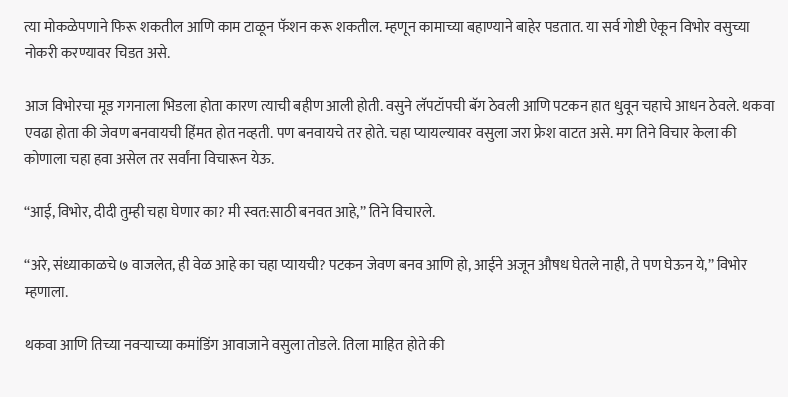त्या मोकळेपणाने फिरू शकतील आणि काम टाळून फॅशन करू शकतील. म्हणून कामाच्या बहाण्याने बाहेर पडतात. या सर्व गोष्टी ऐकून विभोर वसुच्या नोकरी करण्यावर चिडत असे.

आज विभोरचा मूड गगनाला भिडला होता कारण त्याची बहीण आली होती. वसुने लॅपटॉपची बॅग ठेवली आणि पटकन हात धुवून चहाचे आधन ठेवले. थकवा एवढा होता की जेवण बनवायची हिंमत होत नव्हती. पण बनवायचे तर होते. चहा प्यायल्यावर वसुला जरा फ्रेश वाटत असे. मग तिने विचार केला की कोणाला चहा हवा असेल तर सर्वांना विचारून येऊ.

‘‘आई, विभोर, दीदी तुम्ही चहा घेणार का? मी स्वत:साठी बनवत आहे,’’ तिने विचारले.

‘‘अरे, संध्याकाळचे ७ वाजलेत, ही वेळ आहे का चहा प्यायची? पटकन जेवण बनव आणि हो, आईने अजून औषध घेतले नाही, ते पण घेऊन ये,’’ विभोर म्हणाला.

थकवा आणि तिच्या नवऱ्याच्या कमांडिंग आवाजाने वसुला तोडले. तिला माहित होते की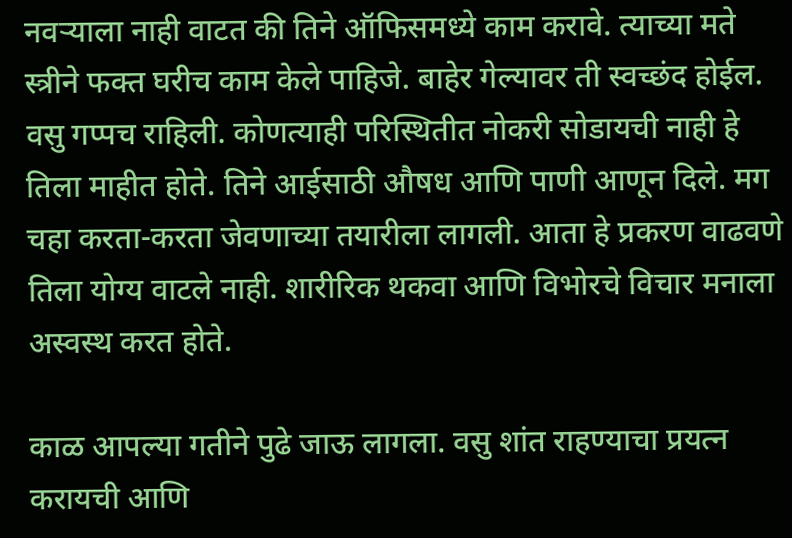नवऱ्याला नाही वाटत की तिने ऑफिसमध्ये काम करावे. त्याच्या मते स्त्रीने फक्त घरीच काम केले पाहिजे. बाहेर गेल्यावर ती स्वच्छंद होईल. वसु गप्पच राहिली. कोणत्याही परिस्थितीत नोकरी सोडायची नाही हे तिला माहीत होते. तिने आईसाठी औषध आणि पाणी आणून दिले. मग चहा करता-करता जेवणाच्या तयारीला लागली. आता हे प्रकरण वाढवणे तिला योग्य वाटले नाही. शारीरिक थकवा आणि विभोरचे विचार मनाला अस्वस्थ करत होते.

काळ आपल्या गतीने पुढे जाऊ लागला. वसु शांत राहण्याचा प्रयत्न करायची आणि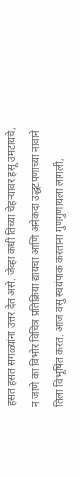हसत हसत सगळ्यांना उत्तर देत असे. जेव्हा कधी तिच्या चेहऱ्यावर हसू उमटायचे, न जाणे का विभोर विचित्र प्रतिक्रिया द्यायचा आणि अनेकदा उद्धटपणाच्या नावाने तिला विभूषित करत. आज वसु स्वयंपाक करताना गुणगुणायला लागली,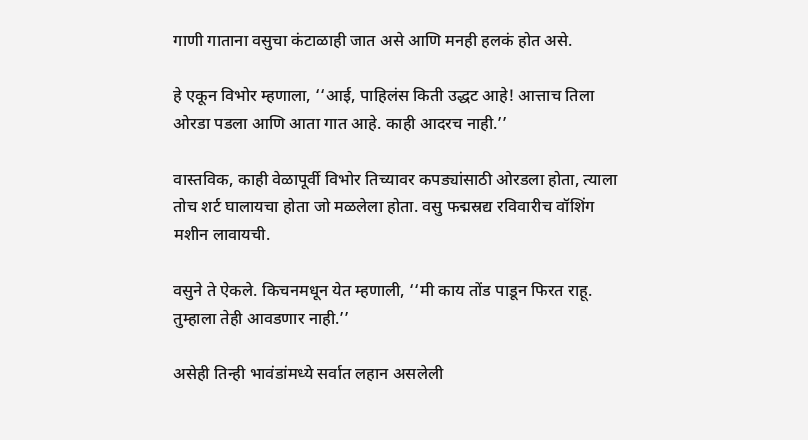गाणी गाताना वसुचा कंटाळाही जात असे आणि मनही हलकं होत असे.

हे एकून विभोर म्हणाला, ‘‘आई, पाहिलंस किती उद्धट आहे! आत्ताच तिला ओरडा पडला आणि आता गात आहे. काही आदरच नाही.’’

वास्तविक, काही वेळापूर्वी विभोर तिच्यावर कपड्यांसाठी ओरडला होता, त्याला तोच शर्ट घालायचा होता जो मळलेला होता. वसु फद्मस्रद्य रविवारीच वॉशिंग मशीन लावायची.

वसुने ते ऐकले. किचनमधून येत म्हणाली, ‘‘मी काय तोंड पाडून फिरत राहू. तुम्हाला तेही आवडणार नाही.’’

असेही तिन्ही भावंडांमध्ये सर्वात लहान असलेली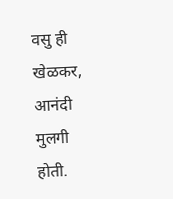वसु ही खेळकर, आनंदी मुलगी होती.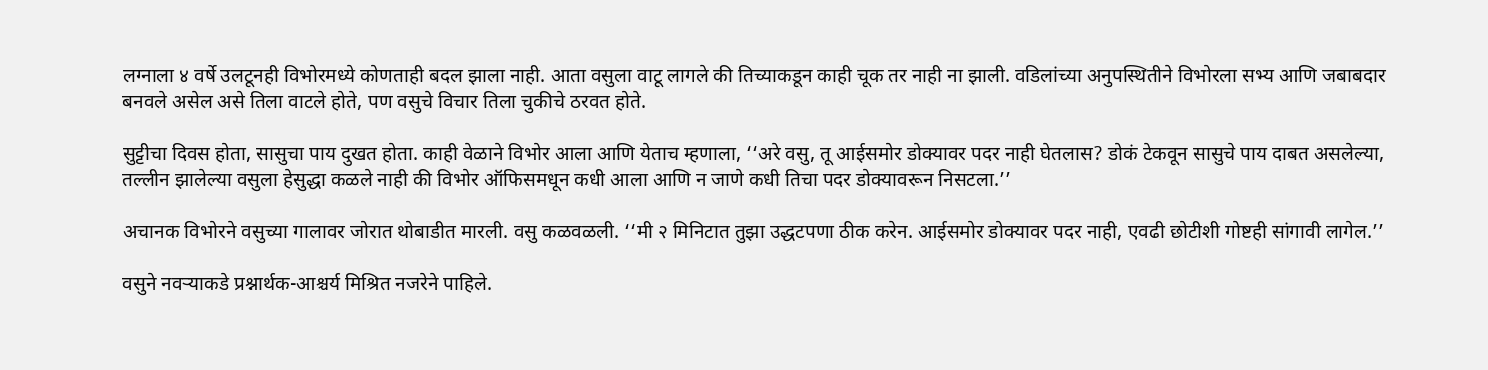लग्नाला ४ वर्षे उलटूनही विभोरमध्ये कोणताही बदल झाला नाही. आता वसुला वाटू लागले की तिच्याकडून काही चूक तर नाही ना झाली. वडिलांच्या अनुपस्थितीने विभोरला सभ्य आणि जबाबदार बनवले असेल असे तिला वाटले होते, पण वसुचे विचार तिला चुकीचे ठरवत होते.

सुट्टीचा दिवस होता, सासुचा पाय दुखत होता. काही वेळाने विभोर आला आणि येताच म्हणाला, ‘‘अरे वसु, तू आईसमोर डोक्यावर पदर नाही घेतलास? डोकं टेकवून सासुचे पाय दाबत असलेल्या, तल्लीन झालेल्या वसुला हेसुद्धा कळले नाही की विभोर ऑफिसमधून कधी आला आणि न जाणे कधी तिचा पदर डोक्यावरून निसटला.’’

अचानक विभोरने वसुच्या गालावर जोरात थोबाडीत मारली. वसु कळवळली. ‘‘मी २ मिनिटात तुझा उद्धटपणा ठीक करेन. आईसमोर डोक्यावर पदर नाही, एवढी छोटीशी गोष्टही सांगावी लागेल.’’

वसुने नवऱ्याकडे प्रश्नार्थक-आश्चर्य मिश्रित नजरेने पाहिले.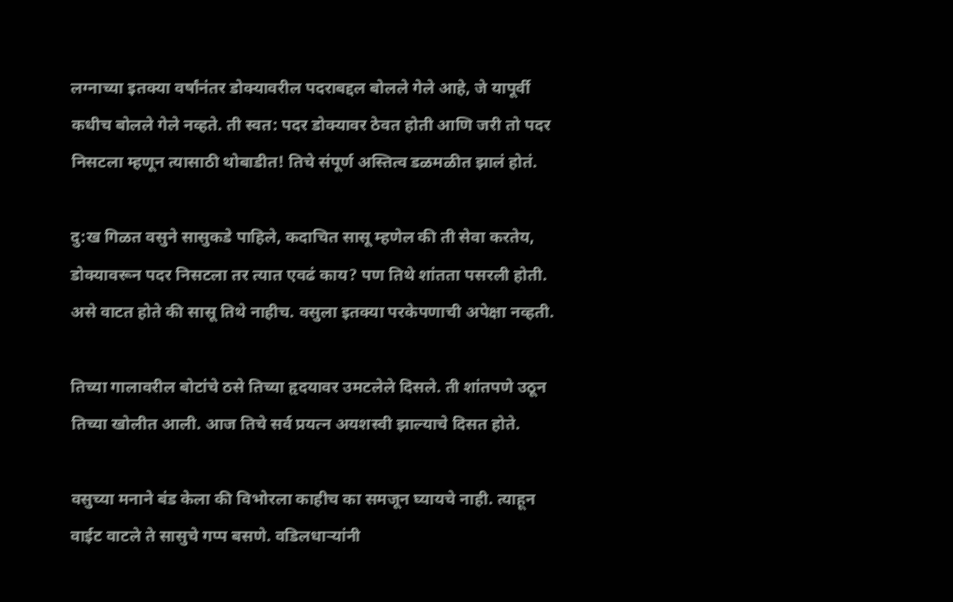लग्नाच्या इतक्या वर्षांनंतर डोक्यावरील पदराबद्दल बोलले गेले आहे, जे यापूर्वी कधीच बोलले गेले नव्हते. ती स्वत: पदर डोक्यावर ठेवत होती आणि जरी तो पदर निसटला म्हणून त्यासाठी थोबाडीत! तिचे संपूर्ण अस्तित्व डळमळीत झालं होतं.

दु:ख गिळत वसुने सासुकडे पाहिले, कदाचित सासू म्हणेल की ती सेवा करतेय, डोक्यावरून पदर निसटला तर त्यात एवढं काय? पण तिथे शांतता पसरली होती. असे वाटत होते की सासू तिथे नाहीच. वसुला इतक्या परकेपणाची अपेक्षा नव्हती.

तिच्या गालावरील बोटांचे ठसे तिच्या हृदयावर उमटलेले दिसले. ती शांतपणे उठून तिच्या खोलीत आली. आज तिचे सर्व प्रयत्न अयशस्वी झाल्याचे दिसत होते.

वसुच्या मनाने बंड केला की विभोरला काहीच का समजून घ्यायचे नाही. त्याहून वाईट वाटले ते सासुचे गप्प बसणे. वडिलधाऱ्यांनी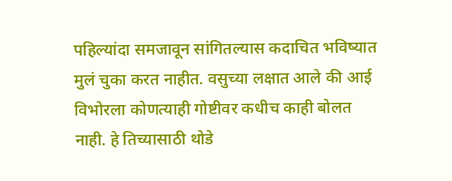पहिल्यांदा समजावून सांगितल्यास कदाचित भविष्यात मुलं चुका करत नाहीत. वसुच्या लक्षात आले की आई विभोरला कोणत्याही गोष्टीवर कधीच काही बोलत नाही. हे तिच्यासाठी थोडे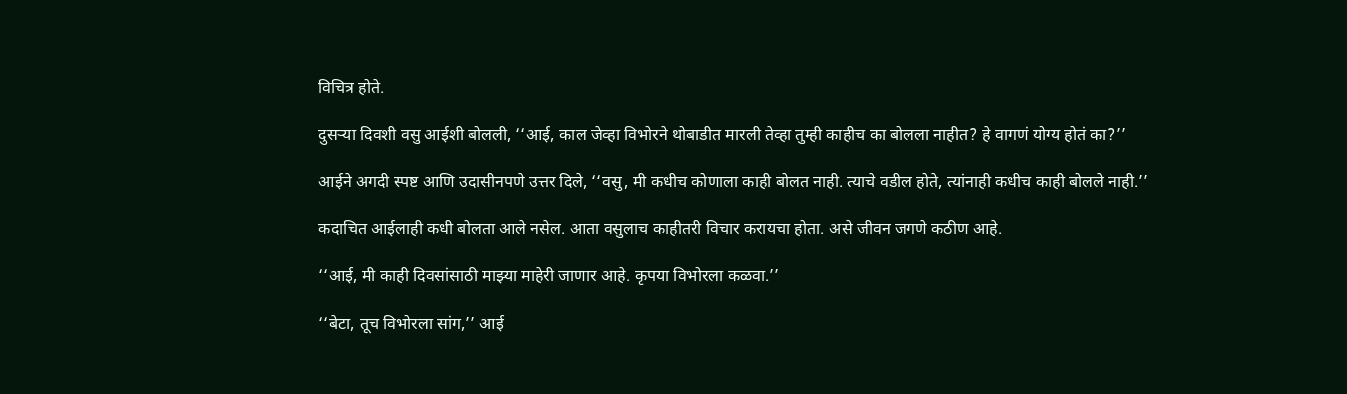विचित्र होते.

दुसऱ्या दिवशी वसु आईशी बोलली, ‘‘आई, काल जेव्हा विभोरने थोबाडीत मारली तेव्हा तुम्ही काहीच का बोलला नाहीत? हे वागणं योग्य होतं का?’’

आईने अगदी स्पष्ट आणि उदासीनपणे उत्तर दिले, ‘‘वसु, मी कधीच कोणाला काही बोलत नाही. त्याचे वडील होते, त्यांनाही कधीच काही बोलले नाही.’’

कदाचित आईलाही कधी बोलता आले नसेल. आता वसुलाच काहीतरी विचार करायचा होता. असे जीवन जगणे कठीण आहे.

‘‘आई, मी काही दिवसांसाठी माझ्या माहेरी जाणार आहे. कृपया विभोरला कळवा.’’

‘‘बेटा, तूच विभोरला सांग,’’ आई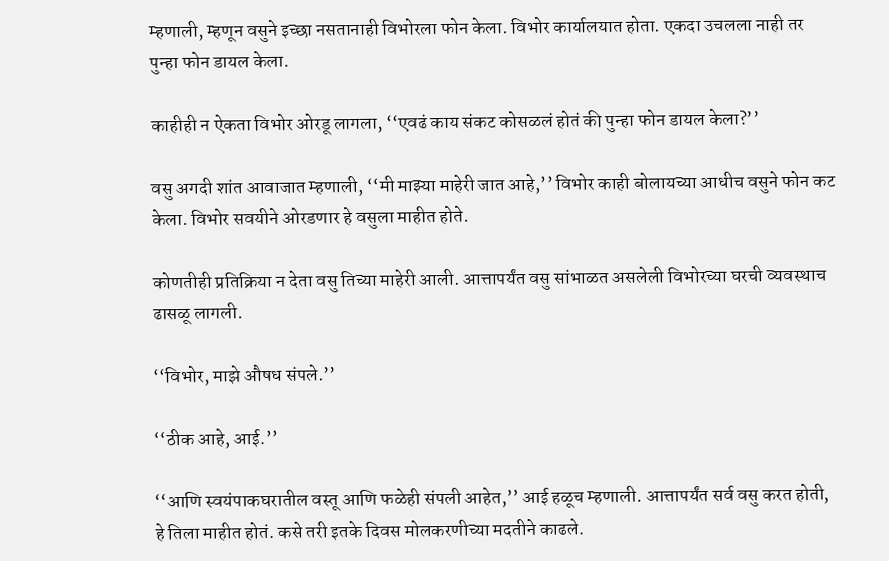म्हणाली, म्हणून वसुने इच्छा नसतानाही विभोरला फोन केला. विभोर कार्यालयात होता. एकदा उचलला नाही तर पुन्हा फोन डायल केला.

काहीही न ऐकता विभोर ओरडू लागला, ‘‘एवढं काय संकट कोसळलं होतं की पुन्हा फोन डायल केला?’’

वसु अगदी शांत आवाजात म्हणाली, ‘‘मी माझ्या माहेरी जात आहे,’’ विभोर काही बोलायच्या आधीच वसुने फोन कट केला. विभोर सवयीने ओरडणार हे वसुला माहीत होते.

कोणतीही प्रतिक्रिया न देता वसु तिच्या माहेरी आली. आत्तापर्यंत वसु सांभाळत असलेली विभोरच्या घरची व्यवस्थाच ढासळू लागली.

‘‘विभोर, माझे औषध संपले.’’

‘‘ठीक आहे, आई.’’

‘‘आणि स्वयंपाकघरातील वस्तू आणि फळेही संपली आहेत,’’ आई हळूच म्हणाली. आत्तापर्यंत सर्व वसु करत होती, हे तिला माहीत होतं. कसे तरी इतके दिवस मोलकरणीच्या मदतीने काढले.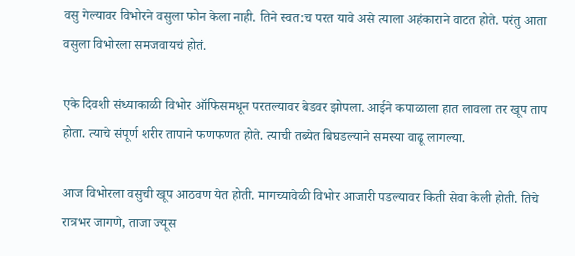वसु गेल्यावर विभोरने वसुला फोन केला नाही. तिने स्वत:च परत यावे असे त्याला अहंकाराने वाटत होते. परंतु आता वसुला विभोरला समजवायचं होतं.

एके दिवशी संध्याकाळी विभोर ऑफिसमधून परतल्यावर बेडवर झोपला. आईने कपाळाला हात लावला तर खूप ताप होता. त्याचे संपूर्ण शरीर तापाने फणफणत होते. त्याची तब्येत बिघडल्याने समस्या वाढू लागल्या.

आज विभोरला वसुची खूप आठवण येत होती. मागच्यावेळी विभोर आजारी पडल्यावर किती सेवा केली होती. तिचे रात्रभर जागणे, ताजा ज्यूस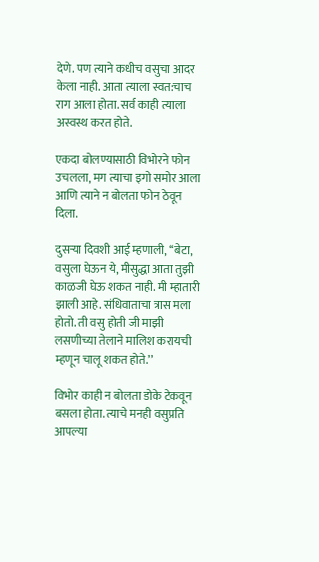देणे. पण त्याने कधीच वसुचा आदर केला नाही. आता त्याला स्वत:चाच राग आला होता. सर्व काही त्याला अस्वस्थ करत होते.

एकदा बोलण्यासाठी विभोरने फोन उचलला, मग त्याचा इगो समोर आला आणि त्याने न बोलता फोन ठेवून दिला.

दुसऱ्या दिवशी आई म्हणाली, ‘‘बेटा, वसुला घेऊन ये, मीसुद्धा आता तुझी काळजी घेऊ शकत नाही. मी म्हातारी झाली आहे. संधिवाताचा त्रास मला होतो. ती वसु होती जी माझी लसणीच्या तेलाने मालिश करायची म्हणून चालू शकत होते.’’

विभोर काही न बोलता डोके टेकवून बसला होता. त्याचे मनही वसुप्रति आपल्या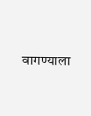वागण्याला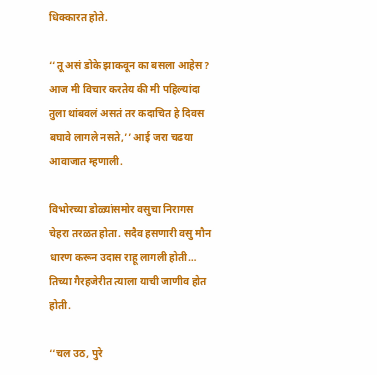धिक्कारत होते.

‘‘तू असं डोके झाकवून का बसला आहेस? आज मी विचार करतेय की मी पहिल्यांदा तुला थांबवलं असतं तर कदाचित हे दिवस बघावे लागले नसते,’’ आई जरा चढया आवाजात म्हणाली.

विभोरच्या डोळ्यांसमोर वसुचा निरागस चेहरा तरळत होता. सदैव हसणारी वसु मौन धारण करून उदास राहू लागली होती… तिच्या गैरहजेरीत त्याला याची जाणीव होत होती.

‘‘चल उठ, पुरे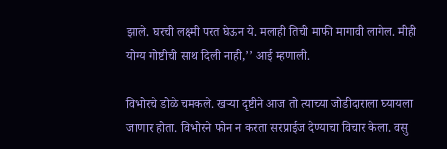झाले. घरची लक्ष्मी परत घेऊन ये. मलाही तिची माफी मागावी लागेल. मीही योग्य गोष्टीची साथ दिली नाही,’’ आई म्हणाली.

विभोरचे डोळे चमकले. खऱ्या दृष्टीने आज तो त्याच्या जोडीदाराला घ्यायला जाणार होता. विभोरने फोन न करता सरप्राईज देण्याचा विचार केला. वसु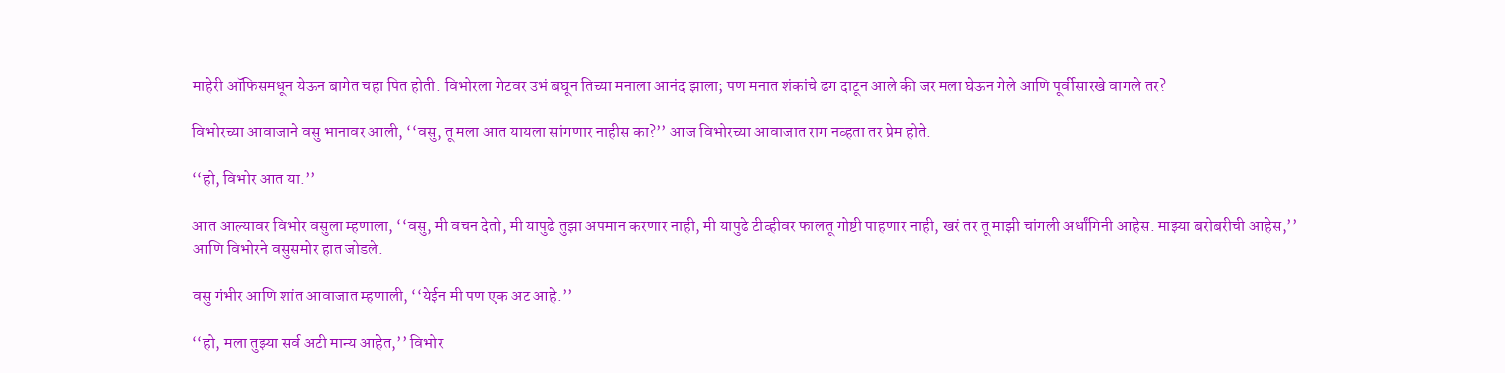माहेरी ऑफिसमधून येऊन बागेत चहा पित होती. विभोरला गेटवर उभं बघून तिच्या मनाला आनंद झाला; पण मनात शंकांचे ढग दाटून आले की जर मला घेऊन गेले आणि पूर्वीसारखे वागले तर?

विभोरच्या आवाजाने वसु भानावर आली, ‘‘वसु, तू मला आत यायला सांगणार नाहीस का?’’ आज विभोरच्या आवाजात राग नव्हता तर प्रेम होते.

‘‘हो, विभोर आत या.’’

आत आल्यावर विभोर वसुला म्हणाला, ‘‘वसु, मी वचन देतो, मी यापुढे तुझा अपमान करणार नाही, मी यापुढे टीव्हीवर फालतू गोष्टी पाहणार नाही, खरं तर तू माझी चांगली अर्धांगिनी आहेस. माझ्या बरोबरीची आहेस,’’ आणि विभोरने वसुसमोर हात जोडले.

वसु गंभीर आणि शांत आवाजात म्हणाली, ‘‘येईन मी पण एक अट आहे.’’

‘‘हो, मला तुझ्या सर्व अटी मान्य आहेत,’’ विभोर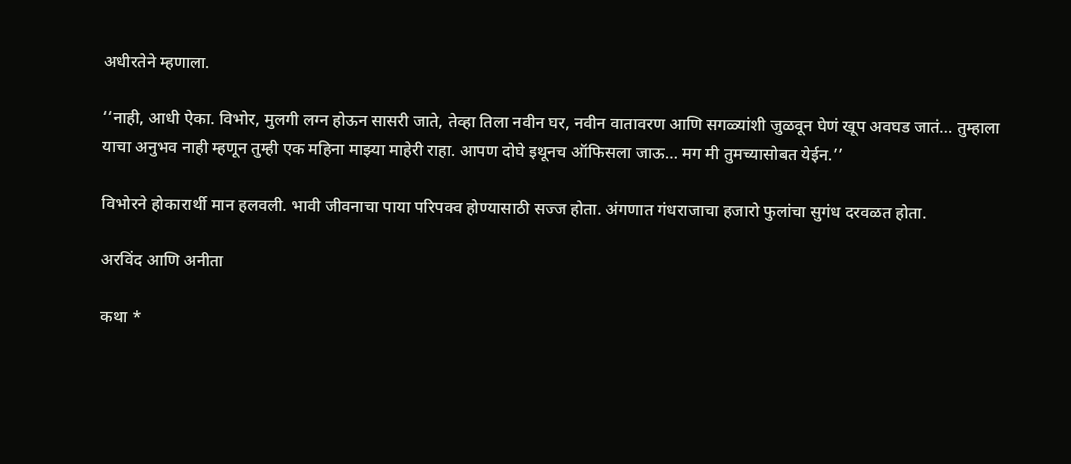अधीरतेने म्हणाला.

‘‘नाही, आधी ऐका. विभोर, मुलगी लग्न होऊन सासरी जाते, तेव्हा तिला नवीन घर, नवीन वातावरण आणि सगळ्यांशी जुळवून घेणं खूप अवघड जातं… तुम्हाला याचा अनुभव नाही म्हणून तुम्ही एक महिना माझ्या माहेरी राहा. आपण दोघे इथूनच ऑफिसला जाऊ… मग मी तुमच्यासोबत येईन.’’

विभोरने होकारार्थी मान हलवली. भावी जीवनाचा पाया परिपक्व होण्यासाठी सज्ज होता. अंगणात गंधराजाचा हजारो फुलांचा सुगंध दरवळत होता.

अरविंद आणि अनीता

कथा *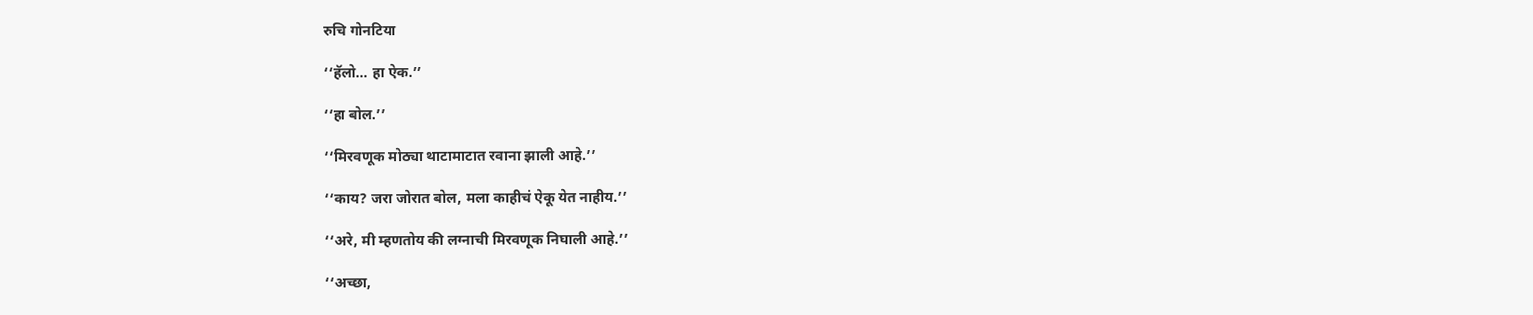रुचि गोनटिया

‘‘हॅलो… हा ऐक.’’

‘‘हा बोल.’’

‘‘मिरवणूक मोठ्या थाटामाटात रवाना झाली आहे.’’

‘‘काय? जरा जोरात बोल, मला काहीचं ऐकू येत नाहीय.’’

‘‘अरे, मी म्हणतोय की लग्नाची मिरवणूक निघाली आहे.’’

‘‘अच्छा,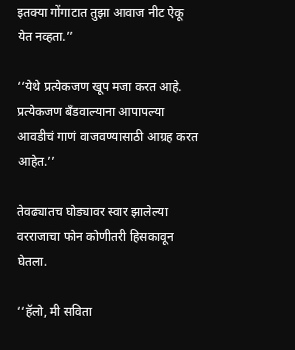इतक्या गोंगाटात तुझा आवाज नीट ऐकू येत नव्हता.’’

‘‘येथे प्रत्येकजण खूप मजा करत आहे. प्रत्येकजण बँडवाल्याना आपापल्या आवडीचं गाणं वाजवण्यासाठी आग्रह करत आहेत.’’

तेवढ्यातच घोड्यावर स्वार झालेल्या वरराजाचा फोन कोणीतरी हिसकावून घेतला.

‘‘हॅलो, मी सविता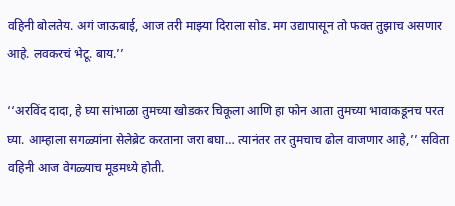वहिनी बोलतेय. अगं जाऊबाई, आज तरी माझ्या दिराला सोड. मग उद्यापासून तो फक्त तुझाच असणार आहे. लवकरचं भेटू. बाय.’’

‘‘अरविंद दादा, हे घ्या सांभाळा तुमच्या खोडकर चिकूला आणि हा फोन आता तुमच्या भावाकडूनच परत घ्या. आम्हाला सगळ्यांना सेलेब्रेट करताना जरा बघा… त्यानंतर तर तुमचाच ढोल वाजणार आहे,’’ सविता वहिनी आज वेगळ्याच मूडमध्ये होती.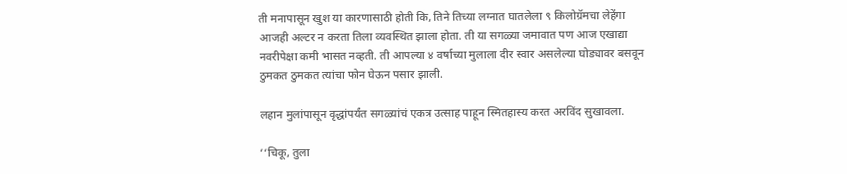ती मनापासून खुश या कारणासाठी होती कि, तिने तिच्या लग्नात घातलेला ९ किलोग्रॅमचा लेहेंगा आजही अल्टर न करता तिला व्यवस्थित झाला होता. ती या सगळ्या जमावात पण आज एखाद्या नवरीपेक्षा कमी भासत नव्हती. ती आपल्या ४ वर्षाच्या मुलाला दीर स्वार असलेल्या घोड्यावर बसवून ठुमकत ठुमकत त्यांचा फोन घेऊन पसार झाली.

लहान मुलांपासून वृद्धांपर्यंत सगळ्यांचं एकत्र उत्साह पाहून स्मितहास्य करत अरविंद सुखावला.

‘‘चिकू, तुला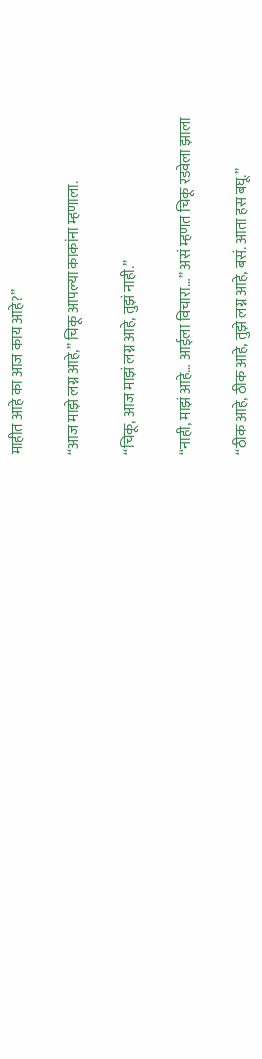माहीत आहे का आज काय आहे?’’

‘‘आज माझे लग्न आहे,’’ चिकू आपल्या काकांना म्हणाला.

‘‘चिकू, आज माझं लग्न आहे, तुझं नाही.’’

‘‘नाही, माझं आहे… आईला विचारा…’’ असं म्हणत चिकू रडवेला झाला

‘‘ठीक आहे, ठीक आहे, तुझे लग्न आहे, बसं. आता हस बघू.’’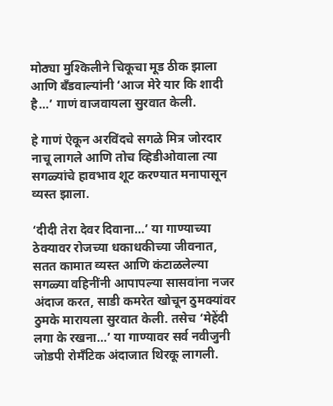मोठ्या मुश्किलीने चिकूचा मूड ठीक झाला आणि बँडवाल्यांनी ‘आज मेरे यार कि शादी है…’ गाणं वाजवायला सुरवात केली.

हे गाणं ऐकून अरविंदचे सगळे मित्र जोरदार नाचू लागले आणि तोच व्हिडीओवाला त्या सगळ्यांचे हावभाव शूट करण्यात मनापासून व्यस्त झाला.

‘दीदी तेरा देवर दिवाना…’ या गाण्याच्या ठेक्यावर रोजच्या धकाधकीच्या जीवनात, सतत कामात व्यस्त आणि कंटाळलेल्या सगळ्या वहिनींनी आपापल्या सासवांना नजर अंदाज करत, साडी कमरेत खोचून ठुमक्यांवर ठुमके मारायला सुरवात केली. तसेच ‘मेहेंदी लगा के रखना…’ या गाण्यावर सर्व नवीजुनी जोडपी रोमँटिक अंदाजात थिरकू लागली.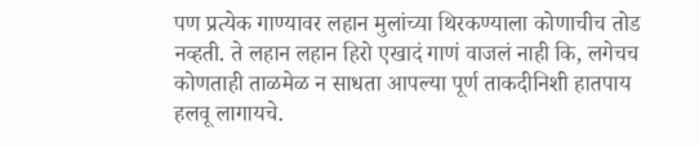पण प्रत्येक गाण्यावर लहान मुलांच्या थिरकण्याला कोणाचीच तोड नव्हती. ते लहान लहान हिरो एखादं गाणं वाजलं नाही कि, लगेचच कोणताही ताळमेळ न साधता आपल्या पूर्ण ताकदीनिशी हातपाय हलवू लागायचे.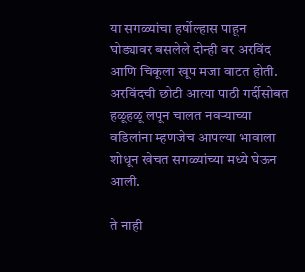या सगळ्यांचा हर्षोल्हास पाहून घोड्यावर बसलेले दोन्ही वर अरविंद आणि चिकूला खूप मजा वाटत होती. अरविंदची छोटी आत्या पाठी गर्दीसोबत हळूहळू लपून चालत नवऱ्याच्या वडिलांना म्हणजेच आपल्या भावाला शोधून खेचत सगळ्यांच्या मध्ये घेऊन आली.

ते नाही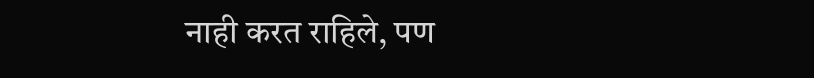नाही करत राहिले, पण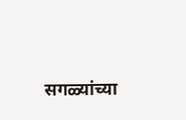सगळ्यांच्या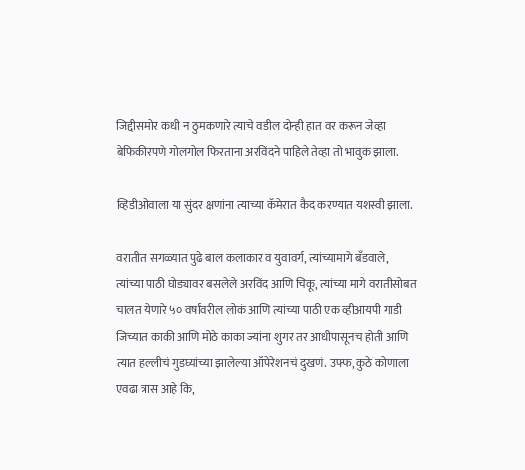जिद्दीसमोर कधी न ठुमकणारे त्याचे वडील दोन्ही हात वर करून जेव्हा बेफिकीरपणे गोलगोल फिरताना अरविंदने पाहिले तेव्हा तो भावुक झाला.

व्हिडीओवाला या सुंदर क्षणांना त्याच्या कॅमेरात कैद करण्यात यशस्वी झाला.

वरातीत सगळ्यात पुढे बाल कलाकार व युवावर्ग, त्यांच्यामागे बँडवाले, त्यांच्या पाठी घोड्यावर बसलेले अरविंद आणि चिकू, त्यांच्या मागे वरातीसोबत चालत येणारे ५० वर्षांवरील लोकं आणि त्यांच्या पाठी एक व्हीआयपी गाडी जिच्यात काकी आणि मोठे काका ज्यांना शुगर तर आधीपासूनच होती आणि त्यात हल्लीचं गुडघ्यांच्या झालेल्या ऑपेरेशनचं दुखणं. उफ्फ, कुठे कोणाला एवढा त्रास आहे कि,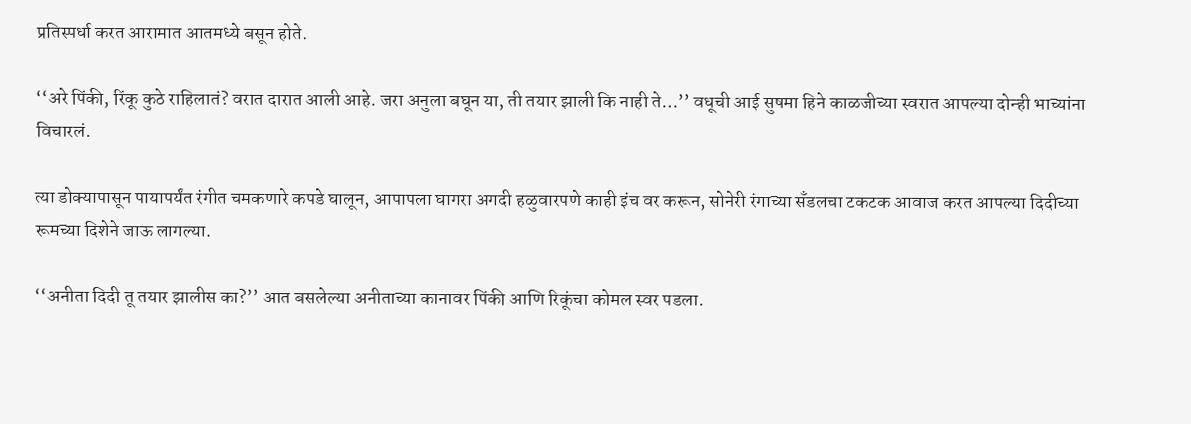प्रतिस्पर्धा करत आरामात आतमध्ये बसून होते.

‘‘अरे पिंकी, रिंकू कुठे राहिलातं? वरात दारात आली आहे. जरा अनुला बघून या, ती तयार झाली कि नाही ते…’’ वधूची आई सुषमा हिने काळजीच्या स्वरात आपल्या दोन्ही भाच्यांना विचारलं.

त्या डोक्यापासून पायापर्यंत रंगीत चमकणारे कपडे घालून, आपापला घागरा अगदी हळुवारपणे काही इंच वर करून, सोनेरी रंगाच्या सँडलचा टकटक आवाज करत आपल्या दिदीच्या रूमच्या दिशेने जाऊ लागल्या.

‘‘अनीता दिदी तू तयार झालीस का?’’ आत बसलेल्या अनीताच्या कानावर पिंकी आणि रिकूंचा कोमल स्वर पडला.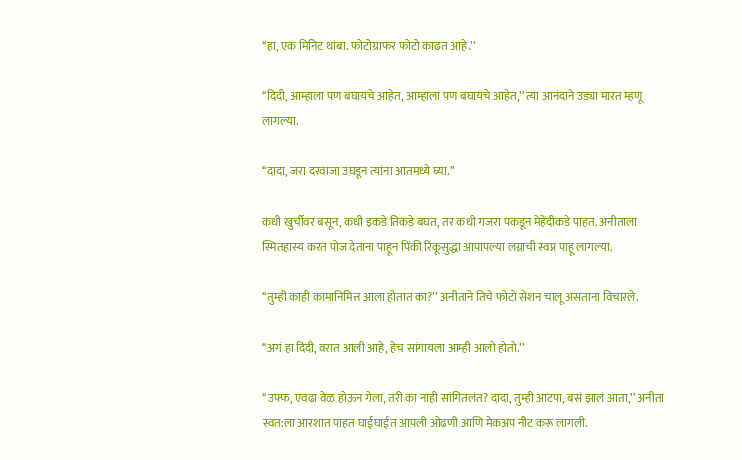‘‘हा, एक मिनिट थांबा. फोटोग्राफर फोटो काढत आहे.’’

‘‘दिदी, आम्हाला पण बघायचे आहेत, आम्हाला पण बघायचे आहेत,’’ त्या आनंदाने उड्या मारत म्हणू लागल्या.

‘‘दादा, जरा दरवाजा उघडून त्यांना आतमध्ये घ्या.’’

कधी खुर्चीवर बसून, कधी इकडे तिकडे बघत, तर कधी गजरा पकडून मेहेंदीकडे पाहत. अनीताला स्मितहास्य करत पोज देताना पाहून पिंकी रिंकूसुद्धा आपापल्या लग्नाची स्वप्न पाहू लागल्या.

‘‘तुम्ही काही कामानिमित्त आला होतात का?’’ अनीताने तिचे फोटो सेशन चालू असताना विचारले.

‘‘अगं हा दिदी, वरात आली आहे, हेच सांगायला आम्ही आलो होतो.’’

‘‘उफ्फ, एवढा वेळ होऊन गेला, तरी का नाही सांगितलंत? दादा, तुम्ही आटपा, बसं झालं आता,’’ अनीता स्वत:ला आरशात पाहत घाईघाईत आपली ओढणी आणि मेकअप नीट करू लागली.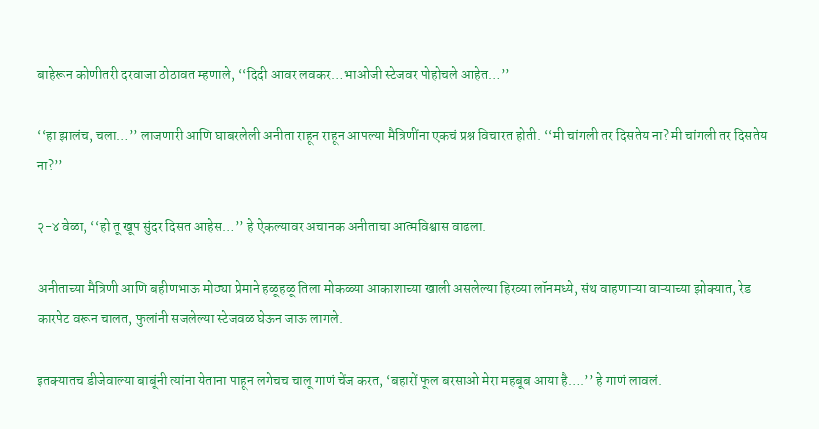बाहेरून कोणीतरी दरवाजा ठोठावत म्हणाले, ‘‘दिदी आवर लवकर…भाओजी स्टेजवर पोहोचले आहेत…’’

‘‘हा झालंच, चला…’’ लाजणारी आणि घाबरलेली अनीता राहून राहून आपल्या मैत्रिणींना एकचं प्रश्न विचारत होती. ‘‘मी चांगली तर दिसतेय ना? मी चांगली तर दिसतेय ना?’’

२-४ वेळा, ‘‘हो तू खूप सुंदर दिसत आहेस…’’ हे ऐकल्यावर अचानक अनीताचा आत्मविश्वास वाढला.

अनीताच्या मैत्रिणी आणि बहीणभाऊ मोठ्या प्रेमाने हळूहळू तिला मोकळ्या आकाशाच्या खाली असलेल्या हिरव्या लॉनमध्ये, संथ वाहणाऱ्या वाऱ्याच्या झोक्यात, रेड कारपेट वरून चालत, फुलांनी सजलेल्या स्टेजवळ घेऊन जाऊ लागले.

इतक्यातच डीजेवाल्या बाबूंनी त्यांना येताना पाहून लगेचच चालू गाणं चेंज करत, ‘बहारों फूल बरसाओ मेरा महबूब आया है….’’ हे गाणं लावलं.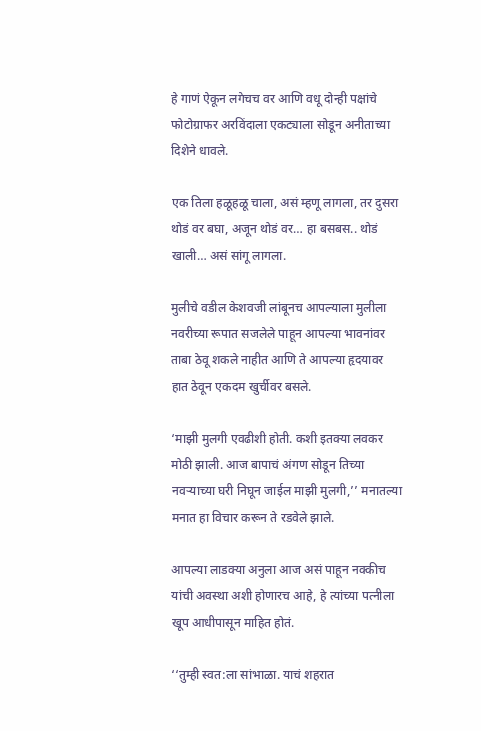हे गाणं ऐकून लगेचच वर आणि वधू दोन्ही पक्षांचे फोटोग्राफर अरविंदाला एकट्याला सोडून अनीताच्या दिशेने धावले.

एक तिला हळूहळू चाला, असं म्हणू लागला, तर दुसरा थोडं वर बघा, अजून थोडं वर… हा बसबस.. थोडं खाली… असं सांगू लागला.

मुलीचे वडील केशवजी लांबूनच आपल्याला मुलीला नवरीच्या रूपात सजलेले पाहून आपल्या भावनांवर ताबा ठेवू शकले नाहीत आणि ते आपल्या हृदयावर हात ठेवून एकदम खुर्चीवर बसले.

‘माझी मुलगी एवढीशी होती. कशी इतक्या लवकर मोठी झाली. आज बापाचं अंगण सोडून तिच्या नवऱ्याच्या घरी निघून जाईल माझी मुलगी,’’ मनातल्या मनात हा विचार करून ते रडवेले झाले.

आपल्या लाडक्या अनुला आज असं पाहून नक्कीच यांची अवस्था अशी होणारच आहे, हे त्यांच्या पत्नीला खूप आधीपासून माहित होतं.

‘‘तुम्ही स्वत:ला सांभाळा. याचं शहरात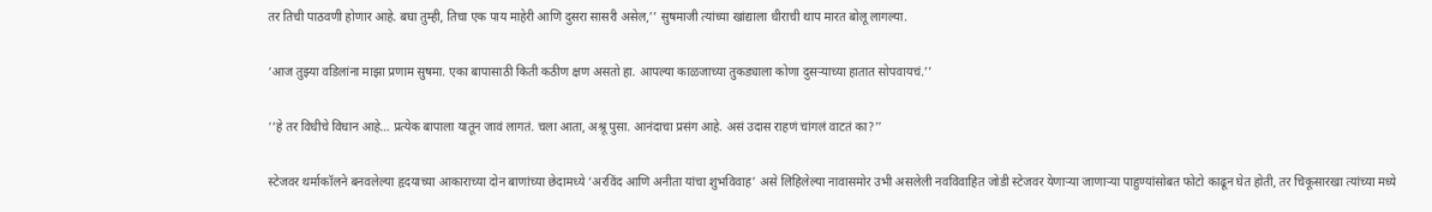तर तिची पाठवणी होणार आहे. बघा तुम्ही, तिचा एक पाय माहेरी आणि दुसरा सासरी असेल,’’ सुषमाजी त्यांच्या खांद्याला धीराची थाप मारत बोलू लागल्या.

‘आज तुझ्या वडिलांना माझा प्रणाम सुषमा. एका बापासाठी किती कठीण क्षण असतो हा. आपल्या काळजाच्या तुकड्याला कोणा दुसऱ्याच्या हातात सोपवायचं.’’

‘‘हे तर विधीचे विधान आहे… प्रत्येक बापाला यातून जावं लागतं. चला आता, अश्रू पुसा. आनंदाचा प्रसंग आहे. असं उदास राहणं चांगलं वाटतं का?’’

स्टेजवर थर्माकॉलने बनवलेल्या हृदयाच्या आकाराच्या दोन बाणांच्या छेदामध्ये ‘अरविंद आणि अनीता यांचा शुभविवाह’ असे लिहिलेल्या नावासमोर उभी असलेली नवविवाहित जोडी स्टेजवर येणाऱ्या जाणाऱ्या पाहुण्यांसोबत फोटो काढून घेत होती, तर चिकूसारखा त्यांच्या मध्ये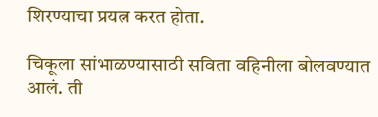शिरण्याचा प्रयत्न करत होता.

चिकूला सांभाळण्यासाठी सविता वहिनीला बोलवण्यात आलं. ती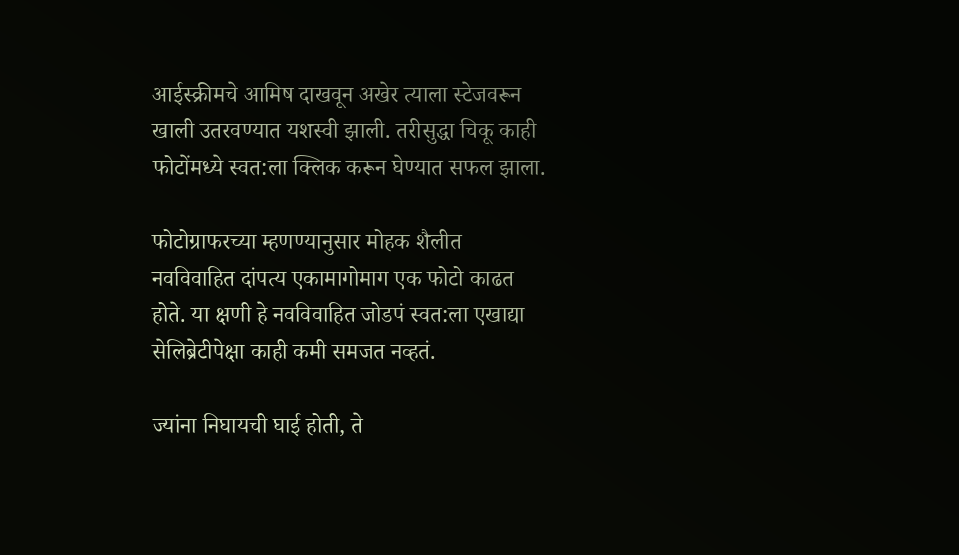आईस्क्रीमचे आमिष दाखवून अखेर त्याला स्टेजवरून खाली उतरवण्यात यशस्वी झाली. तरीसुद्धा चिकू काही फोटोंमध्ये स्वत:ला क्लिक करून घेण्यात सफल झाला.

फोटोग्राफरच्या म्हणण्यानुसार मोहक शैलीत नवविवाहित दांपत्य एकामागोमाग एक फोटो काढत होते. या क्षणी हे नवविवाहित जोडपं स्वत:ला एखाद्या सेलिब्रेटीपेक्षा काही कमी समजत नव्हतं.

ज्यांना निघायची घाई होती, ते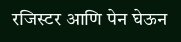रजिस्टर आणि पेन घेऊन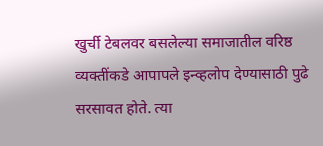खुर्ची टेबलवर बसलेल्या समाजातील वरिष्ठ व्यक्तींकडे आपापले इन्व्हलोप देण्यासाठी पुढे सरसावत होते. त्या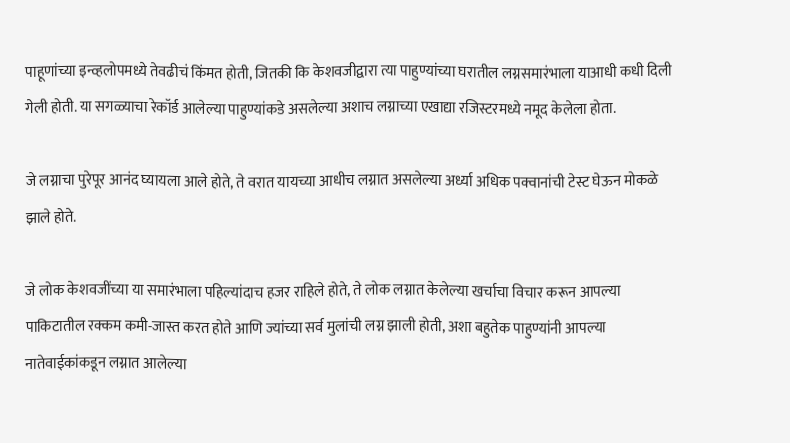पाहूणांच्या इन्व्हलोपमध्ये तेवढीचं किंमत होती, जितकी कि केशवजीद्वारा त्या पाहुण्यांच्या घरातील लग्नसमारंभाला याआधी कधी दिली गेली होती. या सगळ्याचा रेकॉर्ड आलेल्या पाहुण्यांकडे असलेल्या अशाच लग्नाच्या एखाद्या रजिस्टरमध्ये नमूद केलेला होता.

जे लग्नाचा पुरेपूर आनंद घ्यायला आले होते, ते वरात यायच्या आधीच लग्नात असलेल्या अर्ध्या अधिक पक्वानांची टेस्ट घेऊन मोकळे झाले होते.

जे लोक केशवजींच्या या समारंभाला पहिल्यांदाच हजर राहिले होते, ते लोक लग्नात केलेल्या खर्चाचा विचार करून आपल्या पाकिटातील रक्कम कमी-जास्त करत होते आणि ज्यांच्या सर्व मुलांची लग्न झाली होती, अशा बहुतेक पाहुण्यांनी आपल्या नातेवाईकांकडून लग्नात आलेल्या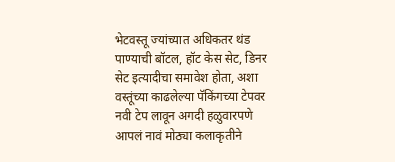भेटवस्तू ज्यांच्यात अधिकतर थंड पाण्याची बॉटल, हॉट केस सेट, डिनर सेट इत्यादीचा समावेश होता, अशा वस्तूंच्या काढलेल्या पॅकिंगच्या टेपवर नवी टेप लावून अगदी हळुवारपणे आपलं नावं मोठ्या कलाकृतीने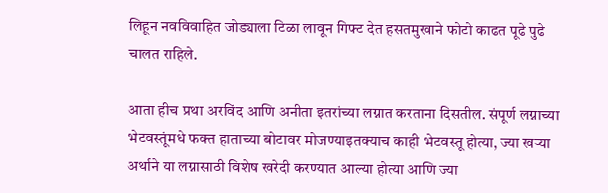लिहून नवविवाहित जोड्याला टिळा लावून गिफ्ट देत हसतमुखाने फोटो काढत पूढे पुढे चालत राहिले.

आता हीच प्रथा अरविंद आणि अनीता इतरांच्या लग्नात करताना दिसतील. संपूर्ण लग्नाच्या भेटवस्तूंमधे फक्त हाताच्या बोटावर मोजण्याइतक्याच काही भेटवस्तू होत्या, ज्या खऱ्या अर्थाने या लग्नासाठी विशेष खरेदी करण्यात आल्या होत्या आणि ज्या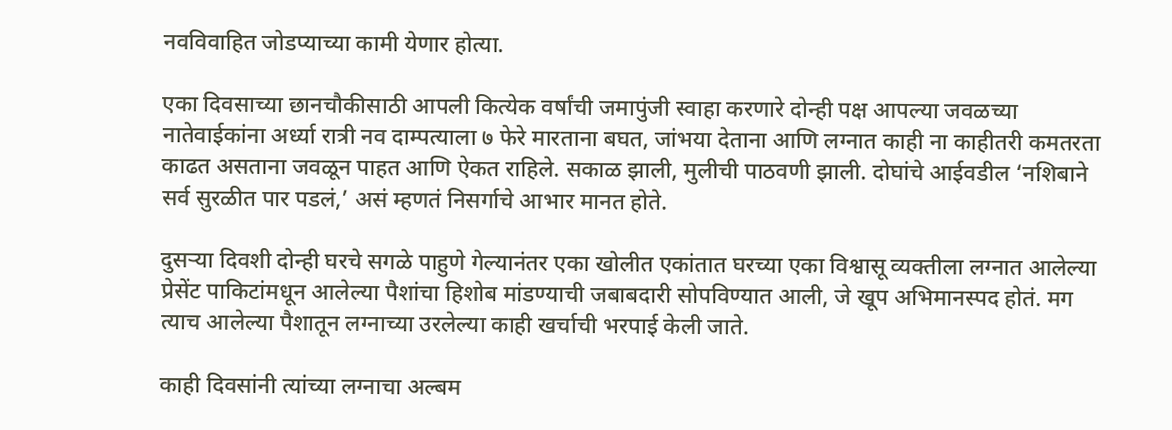नवविवाहित जोडप्याच्या कामी येणार होत्या.

एका दिवसाच्या छानचौकीसाठी आपली कित्येक वर्षांची जमापुंजी स्वाहा करणारे दोन्ही पक्ष आपल्या जवळच्या नातेवाईकांना अर्ध्या रात्री नव दाम्पत्याला ७ फेरे मारताना बघत, जांभया देताना आणि लग्नात काही ना काहीतरी कमतरता काढत असताना जवळून पाहत आणि ऐकत राहिले. सकाळ झाली, मुलीची पाठवणी झाली. दोघांचे आईवडील ‘नशिबाने सर्व सुरळीत पार पडलं,’ असं म्हणतं निसर्गाचे आभार मानत होते.

दुसऱ्या दिवशी दोन्ही घरचे सगळे पाहुणे गेल्यानंतर एका खोलीत एकांतात घरच्या एका विश्वासू व्यक्तीला लग्नात आलेल्या प्रेसेंट पाकिटांमधून आलेल्या पैशांचा हिशोब मांडण्याची जबाबदारी सोपविण्यात आली, जे खूप अभिमानस्पद होतं. मग त्याच आलेल्या पैशातून लग्नाच्या उरलेल्या काही खर्चाची भरपाई केली जाते.

काही दिवसांनी त्यांच्या लग्नाचा अल्बम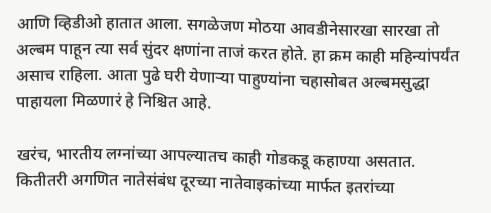आणि व्हिडीओ हातात आला. सगळेजण मोठया आवडीनेसारखा सारखा तो अल्बम पाहून त्या सर्व सुंदर क्षणांना ताजं करत होते. हा क्रम काही महिन्यांपर्यंत असाच राहिला. आता पुढे घरी येणाऱ्या पाहुण्यांना चहासोबत अल्बमसुद्धा पाहायला मिळणारं हे निश्चित आहे.

खरंच, भारतीय लग्नांच्या आपल्यातच काही गोडकडू कहाण्या असतात. कितीतरी अगणित नातेसंबंध दूरच्या नातेवाइकांच्या मार्फत इतरांच्या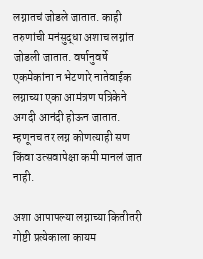लग्नातचं जोडले जातात. काही तरुणांची मनंसुद्धा अशाच लग्नांत जोडली जातात. वर्षानुवर्षे एकमेकांना न भेटणारे नातेवाईक लग्नाच्या एका आमंत्रण पत्रिकेने अगदी आनंदी होऊन जातात. म्हणूनच तर लग्न कोणत्याही सण किंवा उत्सवापेक्षा कमी मानलं जात नाही.

अशा आपापल्या लग्नाच्या कितीतरी गोष्टी प्रत्येकाला कायम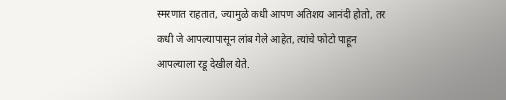स्मरणात राहतात, ज्यामुळे कधी आपण अतिशय आनंदी होतो, तर कधी जे आपल्यापासून लांब गेले आहेत, त्यांचे फोटो पाहून आपल्याला रडू देखील येते.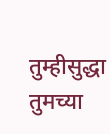तुम्हीसुद्धा तुमच्या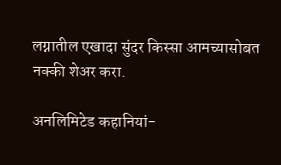लग्नातील एखादा सुंदर किस्सा आमच्यासोबत नक्की शेअर करा.

अनलिमिटेड कहानियां-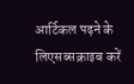आर्टिकल पढ़ने के लिएसब्सक्राइब करें